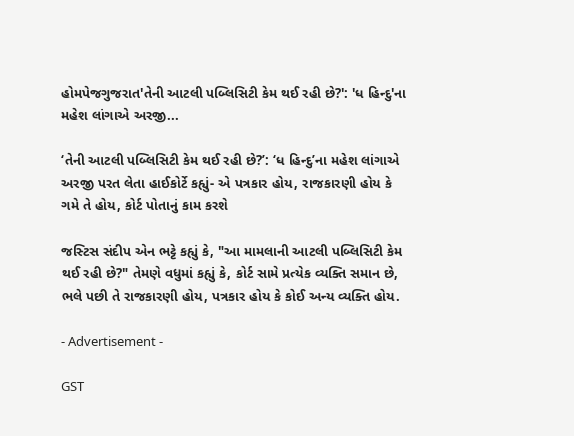હોમપેજગુજરાત'તેની આટલી પબ્લિસિટી કેમ થઈ રહી છે?': 'ધ હિન્દુ'ના મહેશ લાંગાએ અરજી...

‘તેની આટલી પબ્લિસિટી કેમ થઈ રહી છે?’: ‘ધ હિન્દુ’ના મહેશ લાંગાએ અરજી પરત લેતા હાઈકોર્ટે કહ્યું- એ પત્રકાર હોય, રાજકારણી હોય કે ગમે તે હોય, કોર્ટ પોતાનું કામ કરશે

જસ્ટિસ સંદીપ એન ભટ્ટે કહ્યું કે, "આ મામલાની આટલી પબ્લિસિટી કેમ થઈ રહી છે?" તેમણે વધુમાં કહ્યું કે, કોર્ટ સામે પ્રત્યેક વ્યક્તિ સમાન છે, ભલે પછી તે રાજકારણી હોય, પત્રકાર હોય કે કોઈ અન્ય વ્યક્તિ હોય.

- Advertisement -

GST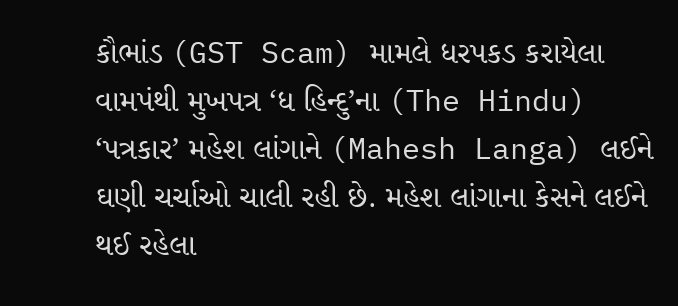કૌભાંડ (GST Scam) મામલે ધરપકડ કરાયેલા વામપંથી મુખપત્ર ‘ધ હિન્દુ’ના (The Hindu) ‘પત્રકાર’ મહેશ લાંગાને (Mahesh Langa) લઈને ઘણી ચર્ચાઓ ચાલી રહી છે. મહેશ લાંગાના કેસને લઈને થઈ રહેલા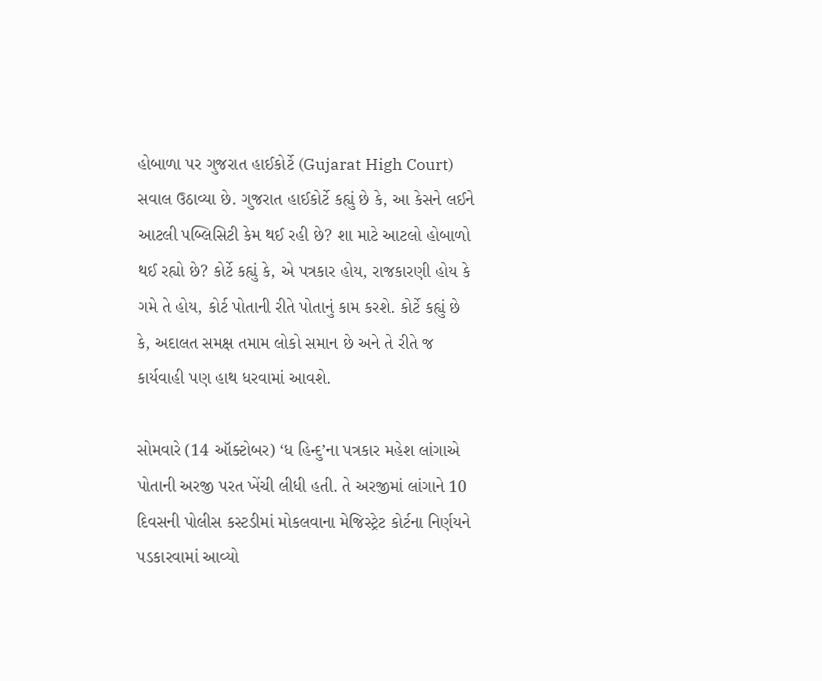હોબાળા પર ગુજરાત હાઈકોર્ટે (Gujarat High Court) સવાલ ઉઠાવ્યા છે. ગુજરાત હાઈકોર્ટે કહ્યું છે કે, આ કેસને લઈને આટલી પબ્લિસિટી કેમ થઈ રહી છે? શા માટે આટલો હોબાળો થઈ રહ્યો છે? કોર્ટે કહ્યું કે, એ પત્રકાર હોય, રાજકારણી હોય કે ગમે તે હોય, કોર્ટ પોતાની રીતે પોતાનું કામ કરશે. કોર્ટે કહ્યું છે કે, અદાલત સમક્ષ તમામ લોકો સમાન છે અને તે રીતે જ કાર્યવાહી પણ હાથ ધરવામાં આવશે.

સોમવારે (14 ઑક્ટોબર) ‘ધ હિન્દુ’ના પત્રકાર મહેશ લાંગાએ પોતાની અરજી પરત ખેંચી લીધી હતી. તે અરજીમાં લાંગાને 10 દિવસની પોલીસ કસ્ટડીમાં મોકલવાના મેજિસ્ટ્રેટ કોર્ટના નિર્ણયને પડકારવામાં આવ્યો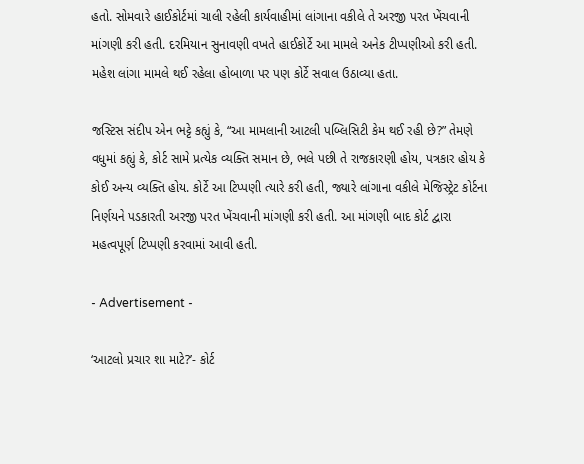હતો. સોમવારે હાઈકોર્ટમાં ચાલી રહેલી કાર્યવાહીમાં લાંગાના વકીલે તે અરજી પરત ખેંચવાની માંગણી કરી હતી. દરમિયાન સુનાવણી વખતે હાઈકોર્ટે આ મામલે અનેક ટીપ્પણીઓ કરી હતી. મહેશ લાંગા મામલે થઈ રહેલા હોબાળા પર પણ કોર્ટે સવાલ ઉઠાવ્યા હતા.

જસ્ટિસ સંદીપ એન ભટ્ટે કહ્યું કે, “આ મામલાની આટલી પબ્લિસિટી કેમ થઈ રહી છે?” તેમણે વધુમાં કહ્યું કે, કોર્ટ સામે પ્રત્યેક વ્યક્તિ સમાન છે, ભલે પછી તે રાજકારણી હોય, પત્રકાર હોય કે કોઈ અન્ય વ્યક્તિ હોય. કોર્ટે આ ટિપ્પણી ત્યારે કરી હતી, જ્યારે લાંગાના વકીલે મેજિસ્ટ્રેટ કોર્ટના નિર્ણયને પડકારતી અરજી પરત ખેંચવાની માંગણી કરી હતી. આ માંગણી બાદ કોર્ટ દ્વારા મહત્વપૂર્ણ ટિપ્પણી કરવામાં આવી હતી.

- Advertisement -

‘આટલો પ્રચાર શા માટે?’- કોર્ટ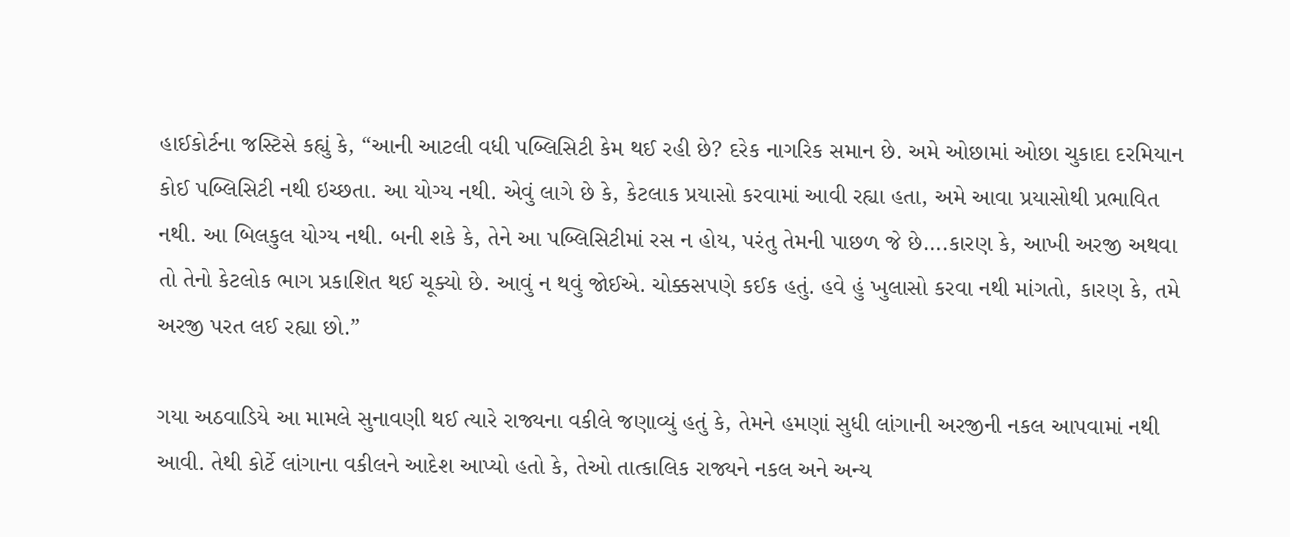હાઈકોર્ટના જસ્ટિસે કહ્યું કે, “આની આટલી વધી પબ્લિસિટી કેમ થઈ રહી છે? દરેક નાગરિક સમાન છે. અમે ઓછામાં ઓછા ચુકાદા દરમિયાન કોઈ પબ્લિસિટી નથી ઇચ્છતા. આ યોગ્ય નથી. એવું લાગે છે કે, કેટલાક પ્રયાસો કરવામાં આવી રહ્યા હતા, અમે આવા પ્રયાસોથી પ્રભાવિત નથી. આ બિલકુલ યોગ્ય નથી. બની શકે કે, તેને આ પબ્લિસિટીમાં રસ ન હોય, પરંતુ તેમની પાછળ જે છે….કારણ કે, આખી અરજી અથવા તો તેનો કેટલોક ભાગ પ્રકાશિત થઈ ચૂક્યો છે. આવું ન થવું જોઈએ. ચોક્કસપણે કઈક હતું. હવે હું ખુલાસો કરવા નથી માંગતો, કારણ કે, તમે અરજી પરત લઈ રહ્યા છો.”

ગયા અઠવાડિયે આ મામલે સુનાવણી થઈ ત્યારે રાજ્યના વકીલે જણાવ્યું હતું કે, તેમને હમણાં સુધી લાંગાની અરજીની નકલ આપવામાં નથી આવી. તેથી કોર્ટે લાંગાના વકીલને આદેશ આપ્યો હતો કે, તેઓ તાત્કાલિક રાજ્યને નકલ અને અન્ય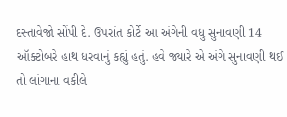દસ્તાવેજો સોંપી દે. ઉપરાંત કોર્ટે આ અંગેની વધુ સુનાવણી 14 ઑક્ટોબરે હાથ ધરવાનું કહ્યું હતું. હવે જ્યારે એ અંગે સુનાવણી થઈ તો લાંગાના વકીલે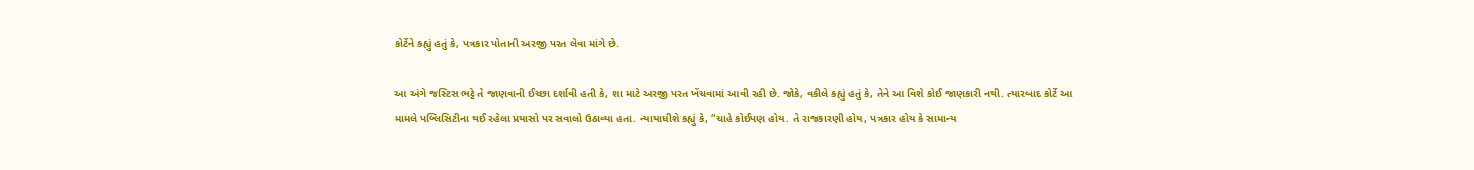કોર્ટેને કહ્યું હતું કે, પત્રકાર પોતાની અરજી પરત લેવા માંગે છે.

આ અંગે જસ્ટિસ ભટ્ટે તે જાણવાની ઈચ્છા દર્શાવી હતી કે, શા માટે અરજી પરત ખેંચવામાં આવી રહી છે. જોકે, વકીલે કહ્યું હતું કે, તેને આ વિશે કોઈ જાણકારી નથી. ત્યારબાદ કોર્ટે આ મામલે પબ્લિસિટીના થઈ રહેલા પ્રયાસો પર સવાલો ઉઠાવ્યા હતા. ન્યાયાધીશે કહ્યું કે, “ચાહે કોઈપણ હોય. તે રાજકારણી હોય, પત્રકાર હોય કે સામાન્ય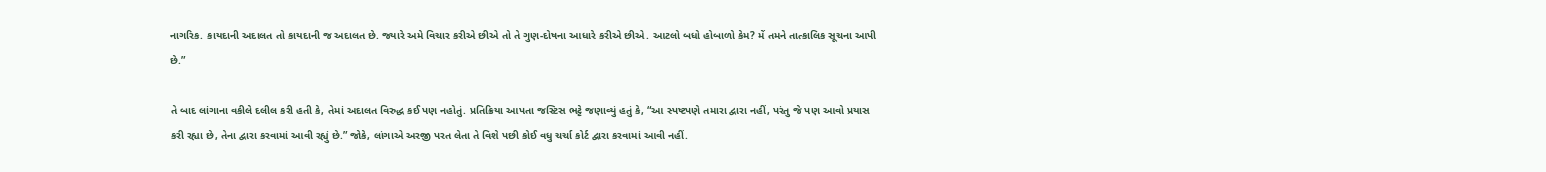નાગરિક. કાયદાની અદાલત તો કાયદાની જ અદાલત છે. જ્યારે અમે વિચાર કરીએ છીએ તો તે ગુણ-દોષના આધારે કરીએ છીએ. આટલો બધો હોબાળો કેમ? મેં તમને તાત્કાલિક સૂચના આપી છે.”

તે બાદ લાંગાના વકીલે દલીલ કરી હતી કે, તેમાં અદાલત વિરુદ્ધ કઈ પણ નહોતું. પ્રતિક્રિયા આપતા જસ્ટિસ ભટ્ટે જણાવ્યું હતું કે, “આ સ્પષ્ટપણે તમારા દ્વારા નહીં, પરંતુ જે પણ આવો પ્રયાસ કરી રહ્યા છે, તેના દ્વારા કરવામાં આવી રહ્યું છે.” જોકે, લાંગાએ અરજી પરત લેતા તે વિશે પછી કોઈ વધુ ચર્ચા કોર્ટ દ્વારા કરવામાં આવી નહીં.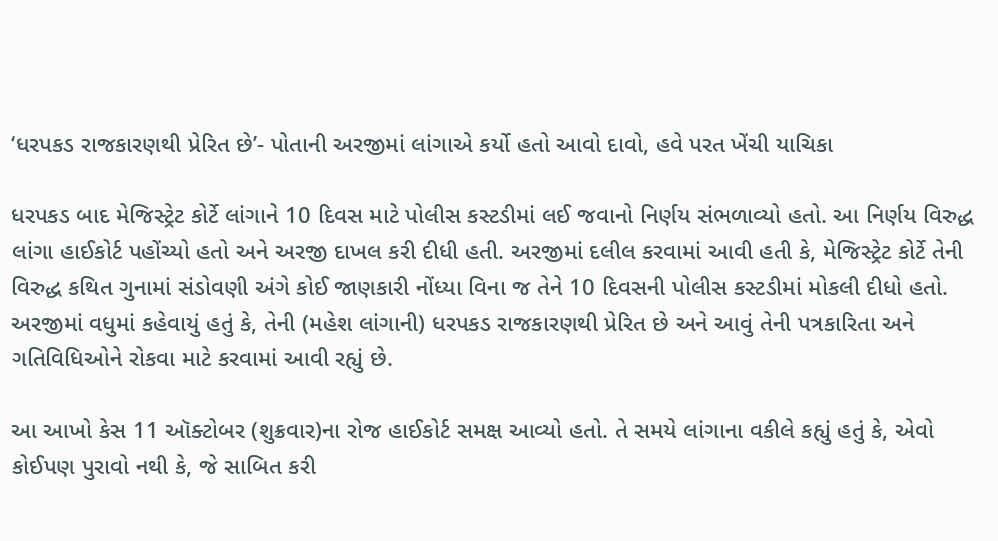‘ધરપકડ રાજકારણથી પ્રેરિત છે’- પોતાની અરજીમાં લાંગાએ કર્યો હતો આવો દાવો, હવે પરત ખેંચી યાચિકા

ધરપકડ બાદ મેજિસ્ટ્રેટ કોર્ટે લાંગાને 10 દિવસ માટે પોલીસ કસ્ટડીમાં લઈ જવાનો નિર્ણય સંભળાવ્યો હતો. આ નિર્ણય વિરુદ્ધ લાંગા હાઈકોર્ટ પહોંચ્યો હતો અને અરજી દાખલ કરી દીધી હતી. અરજીમાં દલીલ કરવામાં આવી હતી કે, મેજિસ્ટ્રેટ કોર્ટે તેની વિરુદ્ધ કથિત ગુનામાં સંડોવણી અંગે કોઈ જાણકારી નોંધ્યા વિના જ તેને 10 દિવસની પોલીસ કસ્ટડીમાં મોકલી દીધો હતો. અરજીમાં વધુમાં કહેવાયું હતું કે, તેની (મહેશ લાંગાની) ધરપકડ રાજકારણથી પ્રેરિત છે અને આવું તેની પત્રકારિતા અને ગતિવિધિઓને રોકવા માટે કરવામાં આવી રહ્યું છે.

આ આખો કેસ 11 ઑક્ટોબર (શુક્રવાર)ના રોજ હાઈકોર્ટ સમક્ષ આવ્યો હતો. તે સમયે લાંગાના વકીલે કહ્યું હતું કે, એવો કોઈપણ પુરાવો નથી કે, જે સાબિત કરી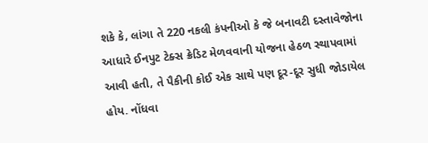શકે કે, લાંગા તે 220 નકલી કંપનીઓ કે જે બનાવટી દસ્તાવેજોના આધારે ઈનપુટ ટેક્સ ક્રેડિટ મેળવવાની યોજના હેઠળ સ્થાપવામાં આવી હતી, તે પૈકીની કોઈ એક સાથે પણ દૂર-દૂર સુધી જોડાયેલ હોય. નોંધવા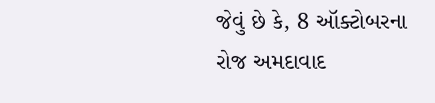જેવું છે કે, 8 ઑક્ટોબરના રોજ અમદાવાદ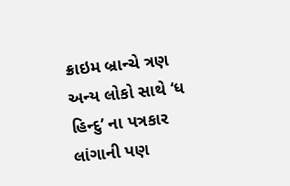ક્રાઇમ બ્રાન્ચે ત્રણ અન્ય લોકો સાથે ‘ધ હિન્દુ’ ના પત્રકાર લાંગાની પણ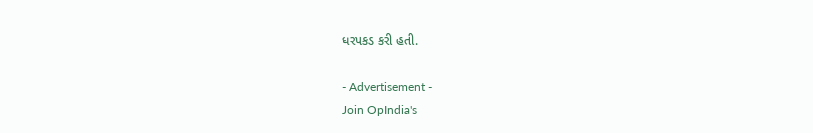ધરપકડ કરી હતી.

- Advertisement -
Join OpIndia's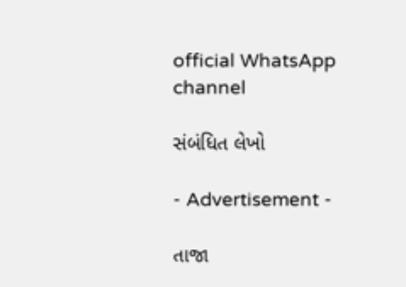official WhatsApp channel

સંબંધિત લેખો

- Advertisement -

તાજા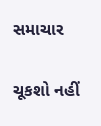સમાચાર

ચૂકશો નહીં